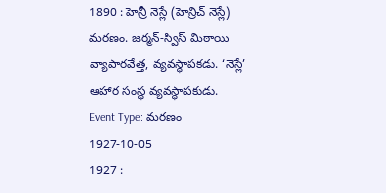1890 : హెన్రీ నెస్లే (హెన్రిచ్ నెస్లే) మరణం. జర్మన్-స్విస్ మిఠాయి వ్యాపారవేత్త, వ్యవస్థాపకడు. ‘నెస్లే’ ఆహార సంస్థ వ్యవస్థాపకుడు.
Event Type: మరణం
1927-10-05
1927 :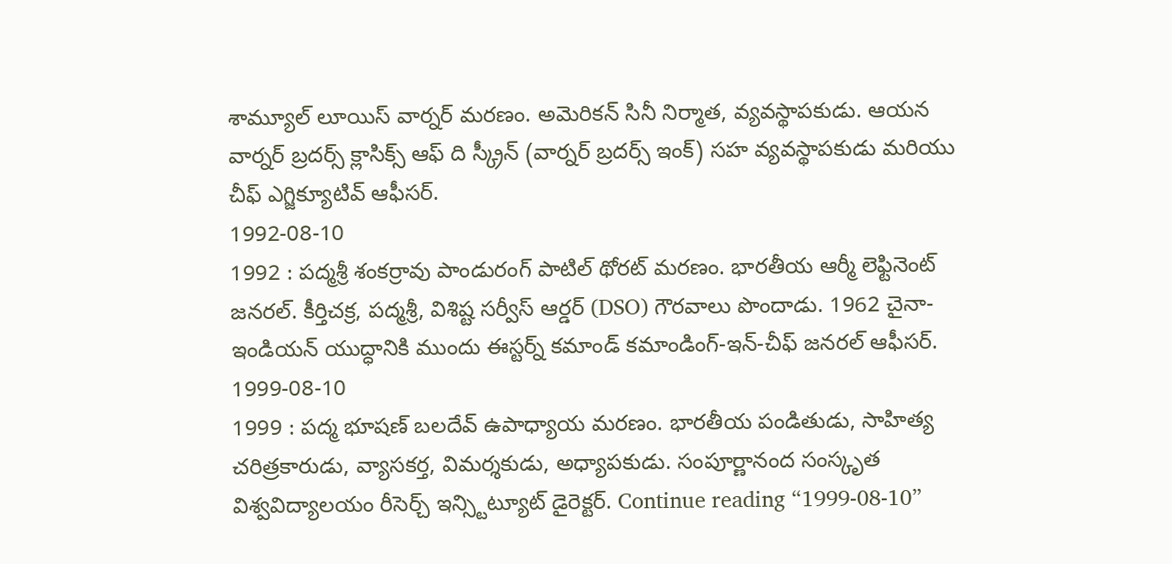శామ్యూల్ లూయిస్ వార్నర్ మరణం. అమెరికన్ సినీ నిర్మాత, వ్యవస్థాపకుడు. ఆయన వార్నర్ బ్రదర్స్ క్లాసిక్స్ ఆఫ్ ది స్క్రీన్ (వార్నర్ బ్రదర్స్ ఇంక్) సహ వ్యవస్థాపకుడు మరియు చీఫ్ ఎగ్జిక్యూటివ్ ఆఫీసర్.
1992-08-10
1992 : పద్మశ్రీ శంకర్రావు పాండురంగ్ పాటిల్ థోరట్ మరణం. భారతీయ ఆర్మీ లెఫ్టినెంట్ జనరల్. కీర్తిచక్ర, పద్మశ్రీ, విశిష్ట సర్వీస్ ఆర్డర్ (DSO) గౌరవాలు పొందాడు. 1962 చైనా-ఇండియన్ యుద్ధానికి ముందు ఈస్టర్న్ కమాండ్ కమాండింగ్-ఇన్-చీఫ్ జనరల్ ఆఫీసర్.
1999-08-10
1999 : పద్మ భూషణ్ బలదేవ్ ఉపాధ్యాయ మరణం. భారతీయ పండితుడు, సాహిత్య చరిత్రకారుడు, వ్యాసకర్త, విమర్శకుడు, అధ్యాపకుడు. సంపూర్ణానంద సంస్కృత విశ్వవిద్యాలయం రీసెర్చ్ ఇన్స్టిట్యూట్ డైరెక్టర్. Continue reading “1999-08-10”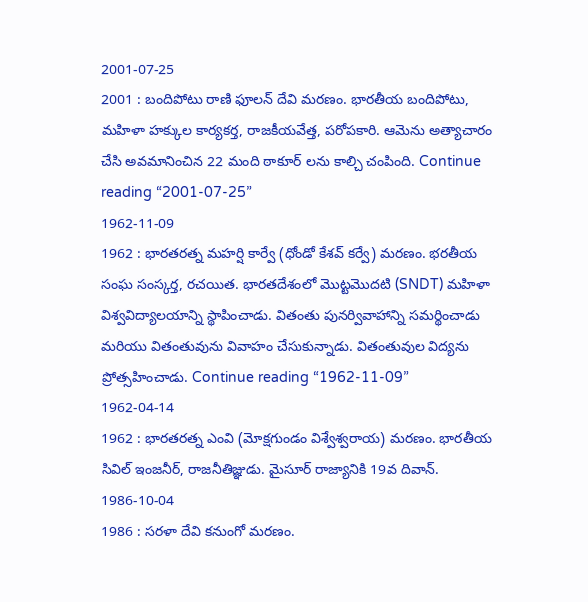2001-07-25
2001 : బందిపోటు రాణి ఫూలన్ దేవి మరణం. భారతీయ బందిపోటు, మహిళా హక్కుల కార్యకర్త, రాజకీయవేత్త, పరోపకారి. ఆమెను అత్యాచారం చేసి అవమానించిన 22 మంది ఠాకూర్ లను కాల్చి చంపింది. Continue reading “2001-07-25”
1962-11-09
1962 : భారతరత్న మహర్షి కార్వే (ధోండో కేశవ్ కర్వే) మరణం. భరతీయ సంఘ సంస్కర్త, రచయిత. భారతదేశంలో మొట్టమొదటి (SNDT) మహిళా విశ్వవిద్యాలయాన్ని స్థాపించాడు. వితంతు పునర్వివాహాన్ని సమర్థించాడు మరియు వితంతువును వివాహం చేసుకున్నాడు. వితంతువుల విద్యను ప్రోత్సహించాడు. Continue reading “1962-11-09”
1962-04-14
1962 : భారతరత్న ఎంవి (మోక్షగుండం విశ్వేశ్వరాయ) మరణం. భారతీయ సివిల్ ఇంజనీర్, రాజనీతిజ్ఞుడు. మైసూర్ రాజ్యానికి 19వ దివాన్.
1986-10-04
1986 : సరళా దేవి కనుంగో మరణం.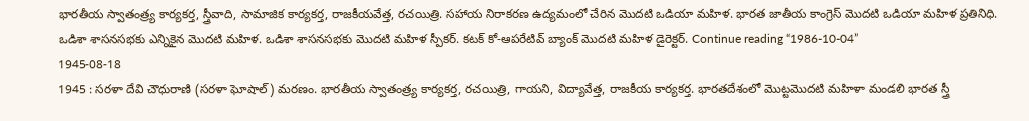భారతీయ స్వాతంత్ర్య కార్యకర్త, స్త్రీవాది, సామాజిక కార్యకర్త, రాజకీయవేత్త, రచయిత్రి. సహాయ నిరాకరణ ఉద్యమంలో చేరిన మొదటి ఒడియా మహిళ. భారత జాతీయ కాంగ్రెస్ మొదటి ఒడియా మహిళ ప్రతినిధి. ఒడిశా శాసనసభకు ఎన్నికైన మొదటి మహిళ. ఒడిశా శాసనసభకు మొదటి మహిళ స్పీకర్. కటక్ కో-ఆపరేటివ్ బ్యాంక్ మొదటి మహిళ డైరెక్టర్. Continue reading “1986-10-04”
1945-08-18
1945 : సరళా దేవి చౌధురాణి (సరళా ఘోషాల్) మరణం. భారతీయ స్వాతంత్ర్య కార్యకర్త, రచయిత్రి, గాయని, విద్యావేత్త, రాజకీయ కార్యకర్త. భారతదేశంలో మొట్టమొదటి మహిళా మండలి భారత స్త్రీ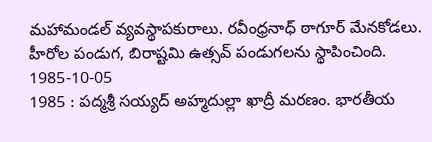మహామండల్ వ్యవస్థాపకురాలు. రవీంధ్రనాధ్ ఠాగూర్ మేనకోడలు. హీరోల పండుగ, బిరాష్టమి ఉత్సవ్ పండుగలను స్థాపించింది.
1985-10-05
1985 : పద్మశ్రీ సయ్యద్ అహ్మదుల్లా ఖాద్రీ మరణం. భారతీయ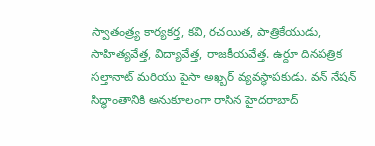స్వాతంత్ర్య కార్యకర్త, కవి, రచయిత, పాత్రికేయుడు, సాహిత్యవేత్త, విద్యావేత్త, రాజకీయవేత్త. ఉర్దూ దినపత్రిక సల్తానాట్ మరియు పైసా అఖ్బర్ వ్యవస్థాపకుడు. వన్ నేషన్ సిద్ధాంతానికి అనుకూలంగా రాసిన హైదరాబాద్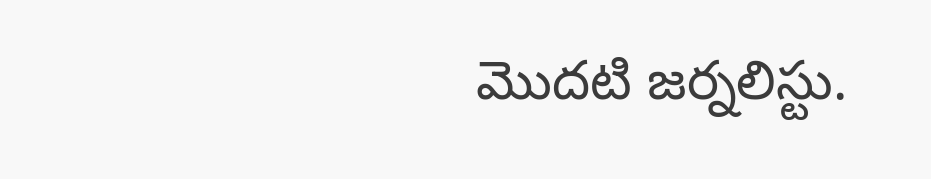మొదటి జర్నలిస్టు.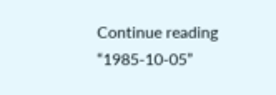Continue reading “1985-10-05”